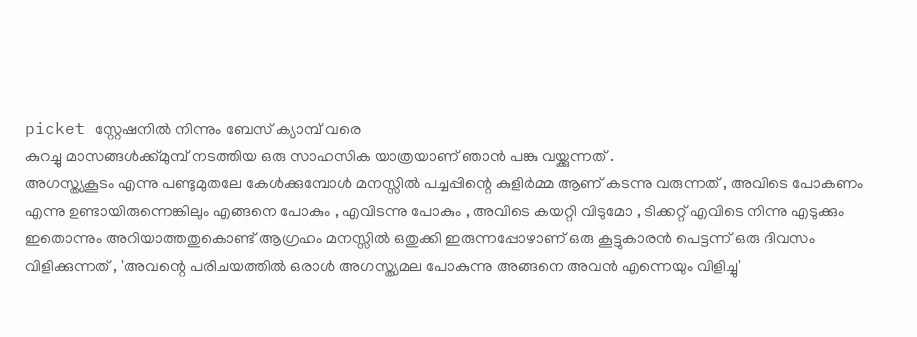picket സ്റ്റേഷനിൽ നിന്നും ബേസ് ക്യാമ്പ് വരെ
കുറച്ചു മാസങ്ങൾക്ക്മുമ്പ് നടത്തിയ ഒരു സാഹസിക യാത്രയാണ് ഞാൻ പങ്കു വയ്ക്കുന്നത് .
അഗസ്ത്യകൂടം എന്നു പണ്ടുമുതലേ കേൾക്കുമ്പോൾ മനസ്സിൽ പച്ചപ്പിന്റെ കുളിർമ്മ ആണ് കടന്നു വരുന്നത് , അവിടെ പോകണം എന്നു ഉണ്ടായിരുന്നെങ്കിലും എങ്ങനെ പോകും , എവിടന്നു പോകും , അവിടെ കയറ്റി വിടുമോ , ടിക്കറ്റ് എവിടെ നിന്നു എടുക്കും ഇതൊന്നും അറിയാത്തതുകൊണ്ട് ആഗ്രഹം മനസ്സിൽ ഒതുക്കി ഇരുന്നപ്പോഴാണ് ഒരു കൂട്ടുകാരൻ പെട്ടന്ന് ഒരു ദിവസം വിളിക്കുന്നത് , 'അവന്റെ പരിചയത്തിൽ ഒരാൾ അഗസ്ത്യമല പോകുന്നു അങ്ങനെ അവൻ എന്നെയും വിളിച്ചു'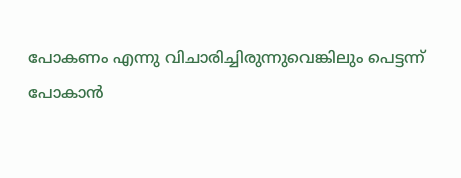പോകണം എന്നു വിചാരിച്ചിരുന്നുവെങ്കിലും പെട്ടന്ന് പോകാൻ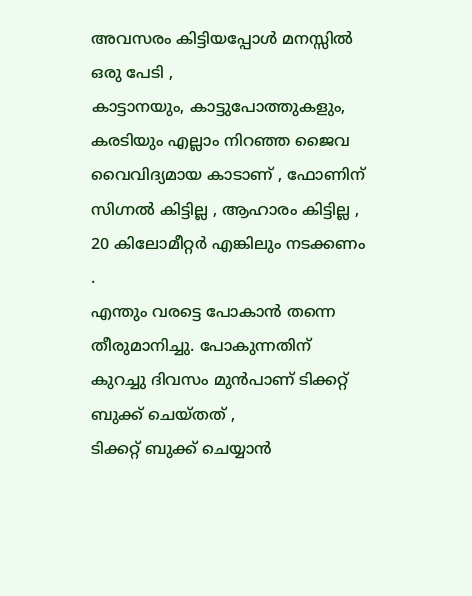അവസരം കിട്ടിയപ്പോൾ മനസ്സിൽ ഒരു പേടി ,
കാട്ടാനയും, കാട്ടുപോത്തുകളും, കരടിയും എല്ലാം നിറഞ്ഞ ജൈവ വൈവിദ്യമായ കാടാണ് , ഫോണിന് സിഗ്നൽ കിട്ടില്ല , ആഹാരം കിട്ടില്ല , 20 കിലോമീറ്റർ എങ്കിലും നടക്കണം .
എന്തും വരട്ടെ പോകാൻ തന്നെ തീരുമാനിച്ചു. പോകുന്നതിന് കുറച്ചു ദിവസം മുൻപാണ് ടിക്കറ്റ് ബുക്ക് ചെയ്തത് ,
ടിക്കറ്റ് ബുക്ക് ചെയ്യാൻ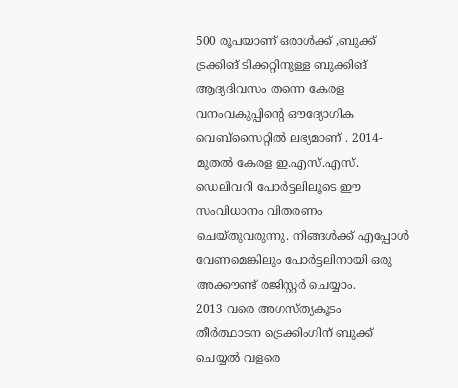500 രൂപയാണ് ഒരാൾക്ക് ,ബുക്ക് ട്രക്കിങ് ടിക്കറ്റിനുള്ള ബുക്കിങ് ആദ്യദിവസം തന്നെ കേരള വനംവകുപ്പിന്റെ ഔദ്യോഗിക വെബ്സൈറ്റിൽ ലഭ്യമാണ് . 2014- മുതൽ കേരള ഇ.എസ്.എസ്. ഡെലിവറി പോർട്ടലിലൂടെ ഈ സംവിധാനം വിതരണം ചെയ്തുവരുന്നു. നിങ്ങൾക്ക് എപ്പോൾ വേണമെങ്കിലും പോർട്ടലിനായി ഒരു അക്കൗണ്ട് രജിസ്റ്റർ ചെയ്യാം.
2013 വരെ അഗസ്ത്യകൂടം തീർത്ഥാടന ട്രെക്കിംഗിന് ബുക്ക് ചെയ്യൽ വളരെ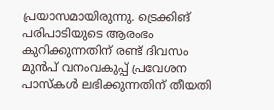പ്രയാസമായിരുന്നു. ട്രെക്കിങ് പരിപാടിയുടെ ആരംഭം കുറിക്കുന്നതിന് രണ്ട് ദിവസം മുൻപ് വനംവകുപ്പ് പ്രവേശന പാസ്കൾ ലഭിക്കുന്നതിന് തീയതി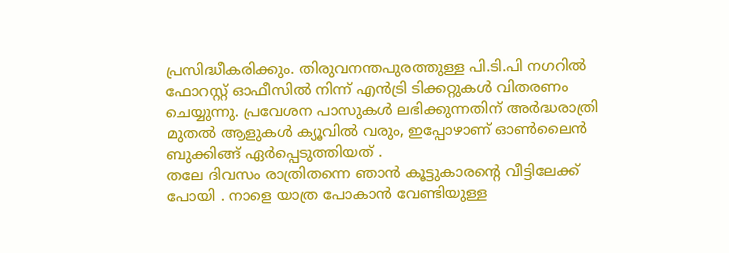പ്രസിദ്ധീകരിക്കും. തിരുവനന്തപുരത്തുള്ള പി.ടി.പി നഗറിൽ ഫോറസ്റ്റ് ഓഫീസിൽ നിന്ന് എൻട്രി ടിക്കറ്റുകൾ വിതരണം ചെയ്യുന്നു. പ്രവേശന പാസുകൾ ലഭിക്കുന്നതിന് അർദ്ധരാത്രി മുതൽ ആളുകൾ ക്യൂവിൽ വരും, ഇപ്പോഴാണ് ഓൺലൈൻ ബുക്കിങ്ങ് ഏർപ്പെടുത്തിയത് .
തലേ ദിവസം രാത്രിതന്നെ ഞാൻ കൂട്ടുകാരന്റെ വീട്ടിലേക്ക് പോയി . നാളെ യാത്ര പോകാൻ വേണ്ടിയുള്ള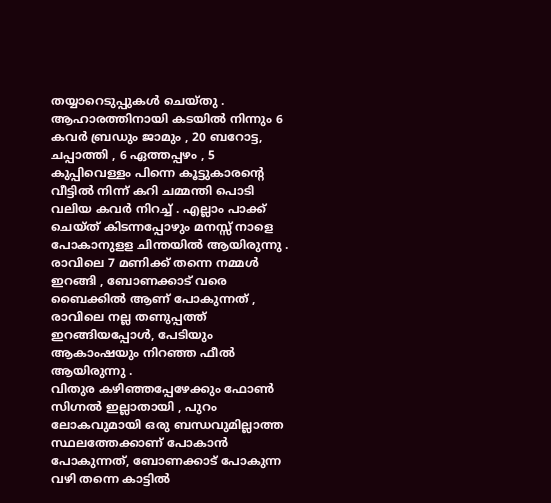തയ്യാറെടുപ്പുകൾ ചെയ്തു .
ആഹാരത്തിനായി കടയിൽ നിന്നും 6 കവർ ബ്രഡും ജാമും , 20 ബറോട്ട, ചപ്പാത്തി , 6 ഏത്തപ്പഴം , 5 കുപ്പിവെള്ളം പിന്നെ കൂട്ടുകാരന്റെ വീട്ടിൽ നിന്ന് കറി ചമ്മന്തി പൊടി വലിയ കവർ നിറച്ച് . എല്ലാം പാക്ക് ചെയ്ത് കിടന്നപ്പോഴും മനസ്സ് നാളെ പോകാനുളള ചിന്തയിൽ ആയിരുന്നു .
രാവിലെ 7 മണിക്ക് തന്നെ നമ്മൾ ഇറങ്ങി , ബോണക്കാട് വരെ ബൈക്കിൽ ആണ് പോകുന്നത് , രാവിലെ നല്ല തണുപ്പത്ത് ഇറങ്ങിയപ്പോൾ, പേടിയും ആകാംഷയും നിറഞ്ഞ ഫീൽ ആയിരുന്നു .
വിതുര കഴിഞ്ഞപ്പേഴേക്കും ഫോൺ സിഗ്നൽ ഇല്ലാതായി , പുറം ലോകവുമായി ഒരു ബന്ധവുമില്ലാത്ത സ്ഥലത്തേക്കാണ് പോകാൻ പോകുന്നത്, ബോണക്കാട് പോകുന്ന വഴി തന്നെ കാട്ടിൽ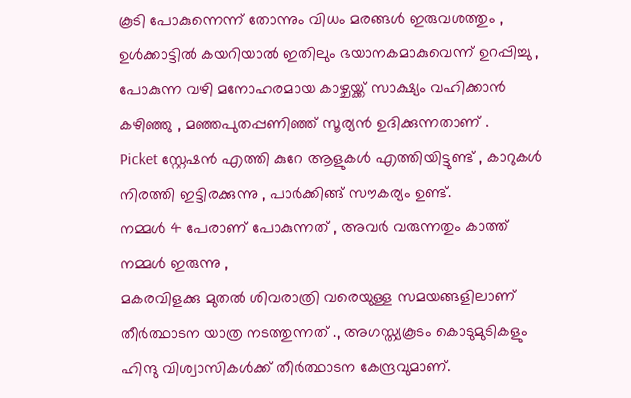കൂടി പോകുന്നെന്ന് തോന്നും വിധം മരങ്ങൾ ഇരുവശത്തും , ഉൾക്കാട്ടിൽ കയറിയാൽ ഇതിലും ഭയാനകമാകുവെന്ന് ഉറപ്പിച്ചു ,
പോകുന്ന വഴി മനോഹരമായ കാഴ്ചയ്ക്ക് സാക്ഷ്യം വഹിക്കാൻ കഴിഞ്ഞു , മഞ്ഞപുതപ്പണിഞ്ഞ് സൂര്യൻ ഉദിക്കുന്നതാണ് .
Picket സ്റ്റേഷൻ എത്തി കുറേ ആളുകൾ എത്തിയിട്ടുണ്ട് , കാറുകൾ നിരത്തി ഇട്ടിരക്കുന്നു , പാർക്കിങ്ങ് സൗകര്യം ഉണ്ട്.
നമ്മൾ 4 പേരാണ് പോകുന്നത് , അവർ വരുന്നതും കാത്ത് നമ്മൾ ഇരുന്നു ,
മകരവിളക്കു മുതൽ ശിവരാത്രി വരെയുള്ള സമയങ്ങളിലാണ് തീർത്ഥാടന യാത്ര നടത്തുന്നത് ., അഗസ്ത്യകൂടം കൊടുമുടികളും ഹിന്ദു വിശ്വാസികൾക്ക് തീർത്ഥാടന കേന്ദ്രവുമാണ്.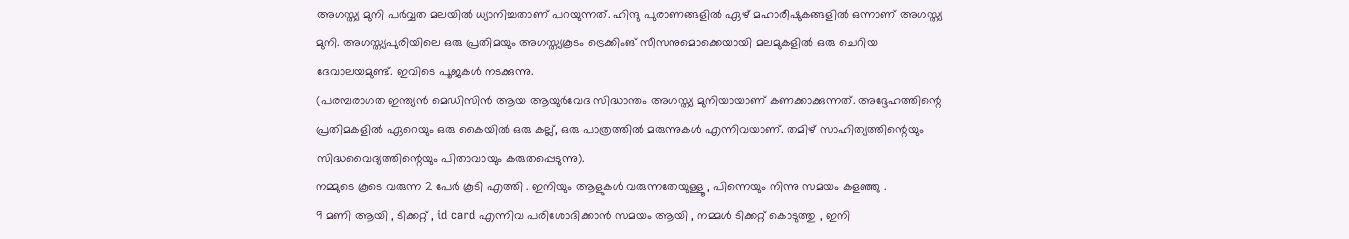അഗസ്ത്യ മുനി പർവ്വത മലയിൽ ധ്യാനിച്ചതാണ് പറയുന്നത്. ഹിന്ദു പുരാണങ്ങളിൽ ഏഴ് മഹാരീഷുകങ്ങളിൽ ഒന്നാണ് അഗസ്ത്യ മുനി. അഗസ്ത്യപുരിയിലെ ഒരു പ്രതിമയും അഗസ്ത്യകൂടം ട്രെക്കിംങ് സീസനുമൊക്കെയായി മലമുകളിൽ ഒരു ചെറിയ ദേവാലയമുണ്ട്. ഇവിടെ പൂജകൾ നടക്കുന്നു.
(പരമ്പരാഗത ഇന്ത്യൻ മെഡിസിൻ ആയ ആയുർവേദ സിദ്ധാന്തം അഗസ്ത്യ മുനിയായാണ് കണക്കാക്കുന്നത്. അദ്ദേഹത്തിന്റെ പ്രതിമകളിൽ ഏറെയും ഒരു കൈയിൽ ഒരു കല്ല്, ഒരു പാത്രത്തിൽ മരുന്നുകൾ എന്നിവയാണ്. തമിഴ് സാഹിത്യത്തിന്റെയും സിദ്ധവൈദ്യത്തിന്റെയും പിതാവായും കരുതപ്പെടുന്നു).
നമ്മുടെ കൂടെ വരുന്ന 2 പേർ കൂടി എത്തി . ഇനിയും ആളുകൾ വരുന്നതേയുള്ളൂ , പിന്നെയും നിന്നു സമയം കളഞ്ഞു .
9 മണി ആയി , ടിക്കറ്റ് , id card എന്നിവ പരിശോദിക്കാൻ സമയം ആയി , നമ്മൾ ടിക്കറ്റ് കൊടുത്തു , ഇനി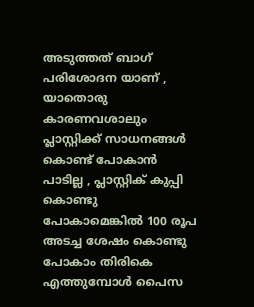അടുത്തത് ബാഗ് പരിശോദന യാണ് , യാതൊരു കാരണവശാലും പ്ലാസ്റ്റിക്ക് സാധനങ്ങൾ കൊണ്ട് പോകാൻ പാടില്ല , പ്ലാസ്റ്റിക് കുപ്പി കൊണ്ടു പോകാമെങ്കിൽ 100 രൂപ അടച്ച ശേഷം കൊണ്ടു പോകാം തിരികെ എത്തുമ്പോൾ പൈസ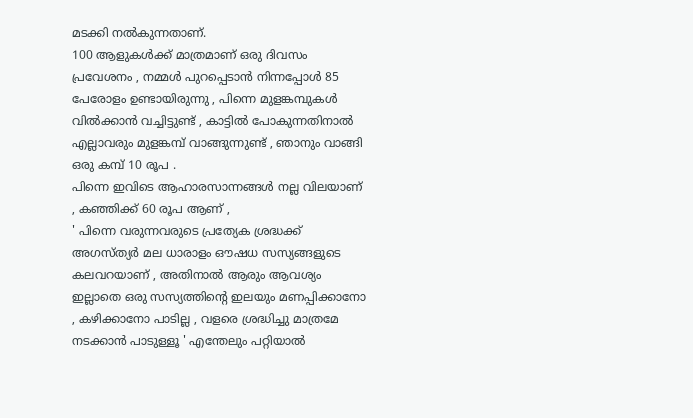മടക്കി നൽകുന്നതാണ്.
100 ആളുകൾക്ക് മാത്രമാണ് ഒരു ദിവസം പ്രവേശനം , നമ്മൾ പുറപ്പെടാൻ നിന്നപ്പോൾ 85 പേരോളം ഉണ്ടായിരുന്നു , പിന്നെ മുളങ്കമ്പുകൾ വിൽക്കാൻ വച്ചിട്ടുണ്ട് , കാട്ടിൽ പോകുന്നതിനാൽ എല്ലാവരും മുളങ്കമ്പ് വാങ്ങുന്നുണ്ട് , ഞാനും വാങ്ങി ഒരു കമ്പ് 10 രൂപ .
പിന്നെ ഇവിടെ ആഹാരസാന്നങ്ങൾ നല്ല വിലയാണ് , കഞ്ഞിക്ക് 60 രൂപ ആണ് ,
' പിന്നെ വരുന്നവരുടെ പ്രത്യേക ശ്രദ്ധക്ക് അഗസ്ത്യർ മല ധാരാളം ഔഷധ സസ്യങ്ങളുടെ കലവറയാണ് , അതിനാൽ ആരും ആവശ്യം ഇല്ലാതെ ഒരു സസ്യത്തിന്റെ ഇലയും മണപ്പിക്കാനോ , കഴിക്കാനോ പാടില്ല , വളരെ ശ്രദ്ധിച്ചു മാത്രമേ നടക്കാൻ പാടുള്ളൂ ' എന്തേലും പറ്റിയാൽ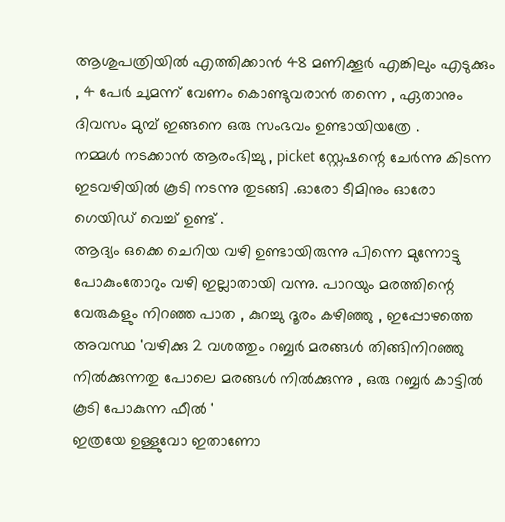ആശുപത്രിയിൽ എത്തിക്കാൻ 48 മണിക്കൂർ എങ്കിലും എടുക്കും , 4 പേർ ചുമന്ന് വേണം കൊണ്ടുവരാൻ തന്നെ , ഏതാനും ദിവസം മുമ്പ് ഇങ്ങനെ ഒരു സംഭവം ഉണ്ടായിയത്രേ .
നമ്മൾ നടക്കാൻ ആരംഭിച്ചു , picket സ്റ്റേഷന്റെ ചേർന്നു കിടന്ന ഇടവഴിയിൽ കൂടി നടന്നു തുടങ്ങി .ഓരോ ടീമിനും ഓരോ ഗെയിഡ് വെച്ച് ഉണ്ട് .
ആദ്യം ഒക്കെ ചെറിയ വഴി ഉണ്ടായിരുന്നു പിന്നെ മുന്നോട്ടു പോകുംതോറും വഴി ഇല്ലാതായി വന്നു. പാറയും മരത്തിന്റെ വേരുകളും നിറഞ്ഞ പാത , കുറച്ചു ദൂരം കഴിഞ്ഞു , ഇപ്പോഴത്തെ അവസ്ഥ 'വഴിക്കു 2 വശത്തും റബ്ബർ മരങ്ങൾ തിങ്ങിനിറഞ്ഞു നിൽക്കുന്നതു പോലെ മരങ്ങൾ നിൽക്കുന്നു , ഒരു റബ്ബർ കാട്ടിൽ കൂടി പോകുന്ന ഫീൽ '
ഇത്രയേ ഉള്ളുവോ ഇതാണോ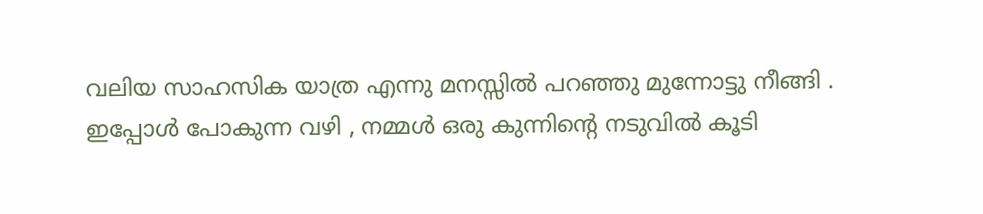വലിയ സാഹസിക യാത്ര എന്നു മനസ്സിൽ പറഞ്ഞു മുന്നോട്ടു നീങ്ങി .
ഇപ്പോൾ പോകുന്ന വഴി , നമ്മൾ ഒരു കുന്നിന്റെ നടുവിൽ കൂടി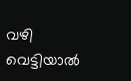വഴി വെട്ടിയാൽ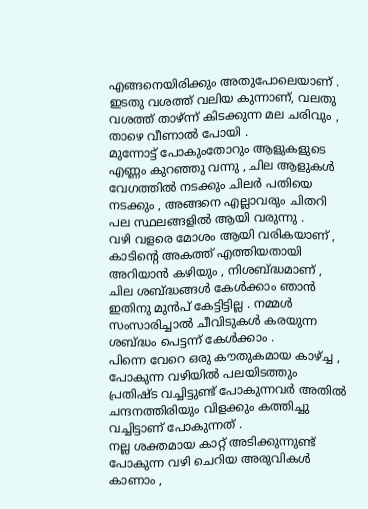എങ്ങനെയിരിക്കും അതുപോലെയാണ് . ഇടതു വശത്ത് വലിയ കുന്നാണ്, വലതു വശത്ത് താഴ്ന്ന് കിടക്കുന്ന മല ചരിവും , താഴെ വീണാൽ പോയി .
മുന്നോട്ട് പോകുംതോറും ആളുകളുടെ എണ്ണം കുറഞ്ഞു വന്നു , ചില ആളുകൾ വേഗത്തിൽ നടക്കും ചിലർ പതിയെ നടക്കും , അങ്ങനെ എല്ലാവരും ചിതറി പല സ്ഥലങ്ങളിൽ ആയി വരുന്നു .
വഴി വളരെ മോശം ആയി വരികയാണ് , കാടിന്റെ അകത്ത് എത്തിയതായി അറിയാൻ കഴിയും , നിശബ്ദ്ധമാണ് , ചില ശബ്ദ്ധങ്ങൾ കേൾക്കാം ഞാൻ ഇതിനു മുൻപ് കേട്ടിട്ടില്ല . നമ്മൾ സംസാരിച്ചാൽ ചീവിടുകൾ കരയുന്ന ശബ്ദ്ധം പെട്ടന്ന് കേൾക്കാം .
പിന്നെ വേറെ ഒരു കൗതുകമായ കാഴ്ച്ച , പോകുന്ന വഴിയിൽ പലയിടത്തും പ്രതിഷ്ട വച്ചിട്ടുണ്ട് പോകുന്നവർ അതിൽ ചന്ദനത്തിരിയും വിളക്കും കത്തിച്ചു വച്ചിട്ടാണ് പോകുന്നത് .
നല്ല ശക്തമായ കാറ്റ് അടിക്കുന്നുണ്ട് പോകുന്ന വഴി ചെറിയ അരുവികൾ കാണാം ,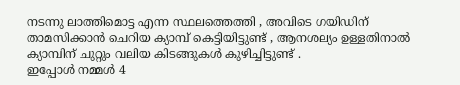നടന്നു ലാത്തിമൊട്ട എന്ന സ്ഥലത്തെത്തി , അവിടെ ഗയിഡിന് താമസിക്കാൻ ചെറിയ ക്യാമ്പ് കെട്ടിയിട്ടുണ്ട് , ആനശല്യം ഉള്ളതിനാൽ ക്യാമ്പിന് ചുറ്റും വലിയ കിടങ്ങുകൾ കുഴിച്ചിട്ടുണ്ട് .
ഇപ്പോൾ നമ്മൾ 4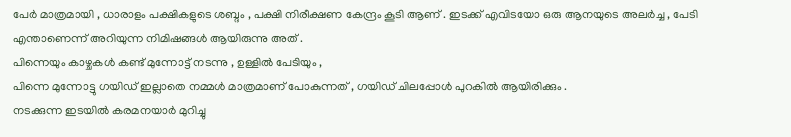പേർ മാത്രമായി , ധാരാളം പക്ഷികളുടെ ശബ്ദം , പക്ഷി നിരീക്ഷണ കേന്ദ്രം കൂടി ആണ് . ഇടക്ക് എവിടയോ ഒരു ആനയുടെ അലർച്ച , പേടി എന്താണെന്ന് അറിയുന്ന നിമിഷങ്ങൾ ആയിരുന്നു അത് .
പിന്നെയും കാഴ്ചകൾ കണ്ട് മുന്നോട്ട് നടന്നു , ഉള്ളിൽ പേടിയും ,
പിന്നെ മുന്നോട്ടു ഗയിഡ് ഇല്ലാതെ നമ്മൾ മാത്രമാണ് പോകുന്നത് , ഗയിഡ് ചിലപ്പോൾ പുറകിൽ ആയിരിക്കും .
നടക്കുന്ന ഇടയിൽ കരമനയാർ മുറിച്ചു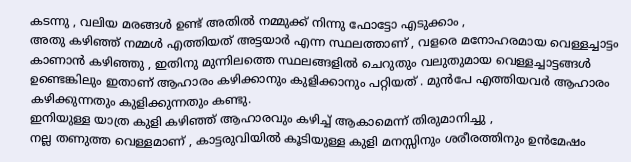കടന്നു , വലിയ മരങ്ങൾ ഉണ്ട് അതിൽ നമ്മുക്ക് നിന്നു ഫോട്ടോ എടുക്കാം ,
അതു കഴിഞ്ഞ് നമ്മൾ എത്തിയത് അട്ടയാർ എന്ന സ്ഥലത്താണ് , വളരെ മനോഹരമായ വെള്ളച്ചാട്ടം കാണാൻ കഴിഞ്ഞു , ഇതിനു മുന്നിലത്തെ സ്ഥലങ്ങളിൽ ചെറുതും വലുതുമായ വെള്ളച്ചാട്ടങ്ങൾ ഉണ്ടെങ്കിലും ഇതാണ് ആഹാരം കഴിക്കാനും കുളിക്കാനും പറ്റിയത് . മുൻപേ എത്തിയവർ ആഹാരം കഴിക്കുന്നതും കുളിക്കുന്നതും കണ്ടു.
ഇനിയുള്ള യാത്ര കുളി കഴിഞ്ഞ് ആഹാരവും കഴിച്ച് ആകാമെന്ന് തിരുമാനിച്ചു ,
നല്ല തണുത്ത വെള്ളമാണ് , കാട്ടരുവിയിൽ കൂടിയുള്ള കുളി മനസ്സിനും ശരീരത്തിനും ഉൻമേഷം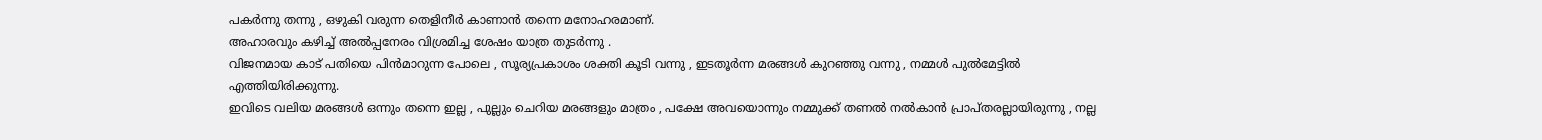പകർന്നു തന്നു , ഒഴുകി വരുന്ന തെളിനീർ കാണാൻ തന്നെ മനോഹരമാണ്.
അഹാരവും കഴിച്ച് അൽപ്പനേരം വിശ്രമിച്ച ശേഷം യാത്ര തുടർന്നു .
വിജനമായ കാട് പതിയെ പിൻമാറുന്ന പോലെ , സൂര്യപ്രകാശം ശക്തി കൂടി വന്നു , ഇടതൂർന്ന മരങ്ങൾ കുറഞ്ഞു വന്നു , നമ്മൾ പുൽമേട്ടിൽ എത്തിയിരിക്കുന്നു.
ഇവിടെ വലിയ മരങ്ങൾ ഒന്നും തന്നെ ഇല്ല , പുല്ലും ചെറിയ മരങ്ങളും മാത്രം , പക്ഷേ അവയൊന്നും നമ്മുക്ക് തണൽ നൽകാൻ പ്രാപ്തരല്ലായിരുന്നു , നല്ല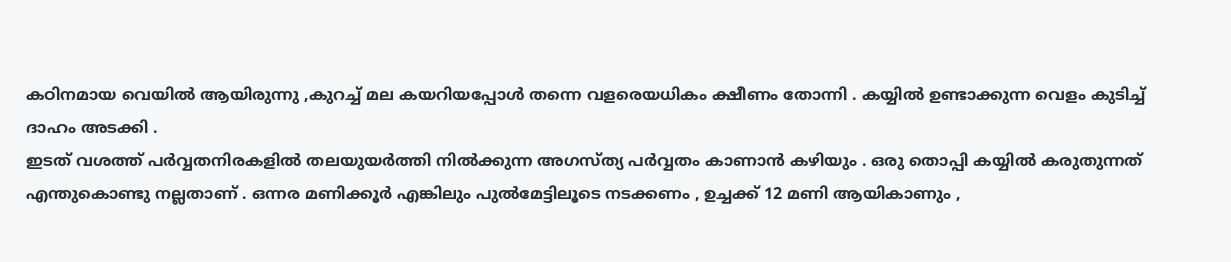കഠിനമായ വെയിൽ ആയിരുന്നു ,കുറച്ച് മല കയറിയപ്പോൾ തന്നെ വളരെയധികം ക്ഷീണം തോന്നി . കയ്യിൽ ഉണ്ടാക്കുന്ന വെളം കുടിച്ച് ദാഹം അടക്കി .
ഇടത് വശത്ത് പർവ്വതനിരകളിൽ തലയുയർത്തി നിൽക്കുന്ന അഗസ്ത്യ പർവ്വതം കാണാൻ കഴിയും . ഒരു തൊപ്പി കയ്യിൽ കരുതുന്നത് എന്തുകൊണ്ടു നല്ലതാണ് . ഒന്നര മണിക്കൂർ എങ്കിലും പുൽമേട്ടിലൂടെ നടക്കണം , ഉച്ചക്ക് 12 മണി ആയികാണും ,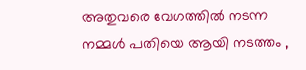അതുവരെ വേഗത്തിൽ നടന്ന നമ്മൾ പതിയെ ആയി നടത്തം ,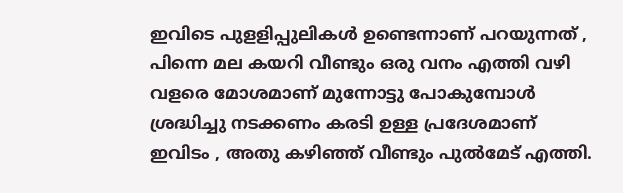ഇവിടെ പുളളിപ്പുലികൾ ഉണ്ടെന്നാണ് പറയുന്നത് , പിന്നെ മല കയറി വീണ്ടും ഒരു വനം എത്തി വഴി വളരെ മോശമാണ് മുന്നോട്ടു പോകുമ്പോൾ ശ്രദ്ധിച്ചു നടക്കണം കരടി ഉള്ള പ്രദേശമാണ് ഇവിടം , അതു കഴിഞ്ഞ് വീണ്ടും പുൽമേട് എത്തി.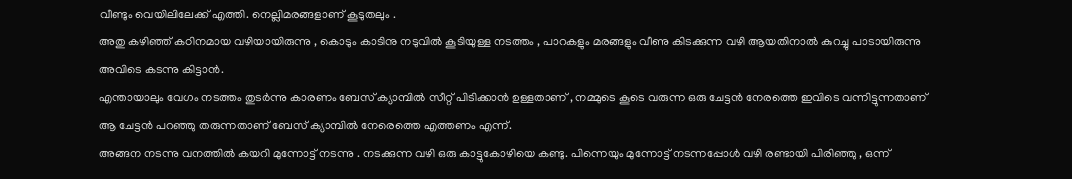വീണ്ടും വെയിലിലേക്ക് എത്തി. നെല്ലിമരങ്ങളാണ് കൂടുതലും .
അതു കഴിഞ്ഞ് കഠിനമായ വഴിയായിരുന്നു , കൊടും കാടിനു നടുവിൽ കൂടിയുള്ള നടത്തം , പാറകളും മരങ്ങളും വീണു കിടക്കുന്ന വഴി ആയതിനാൽ കുറച്ചു പാടായിരുന്നു അവിടെ കടന്നു കിട്ടാൻ.
എന്തായാലും വേഗം നടത്തം തുടർന്നു കാരണം ബേസ് ക്യാമ്പിൽ സീറ്റ് പിടിക്കാൻ ഉള്ളതാണ് , നമ്മുടെ കൂടെ വരുന്ന ഒരു ചേട്ടൻ നേരത്തെ ഇവിടെ വന്നിട്ടുന്നതാണ് ആ ചേട്ടൻ പറഞ്ഞു തരുന്നതാണ് ബേസ് ക്യാമ്പിൽ നേരെത്തെ എത്തണം എന്ന്.
അങ്ങന നടന്നു വനത്തിൽ കയറി മുന്നോട്ട് നടന്നു . നടക്കുന്ന വഴി ഒരു കാട്ടുകോഴിയെ കണ്ടു. പിന്നെയും മുന്നോട്ട് നടന്നപ്പോൾ വഴി രണ്ടായി പിരിഞ്ഞു , ഒന്ന്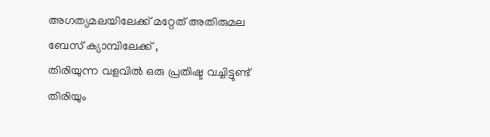അഗത്യമലയിലേക്ക് മറ്റേത് അതിരുമല ബേസ് ക്യാമ്പിലേക്ക് ,
തിരിയുന്ന വളവിൽ ഒരു പ്രതിഷ്ട വച്ചിട്ടുണ്ട് തിരിയും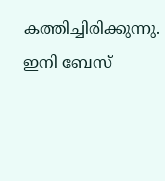കത്തിച്ചിരിക്കുന്നു. ഇനി ബേസ്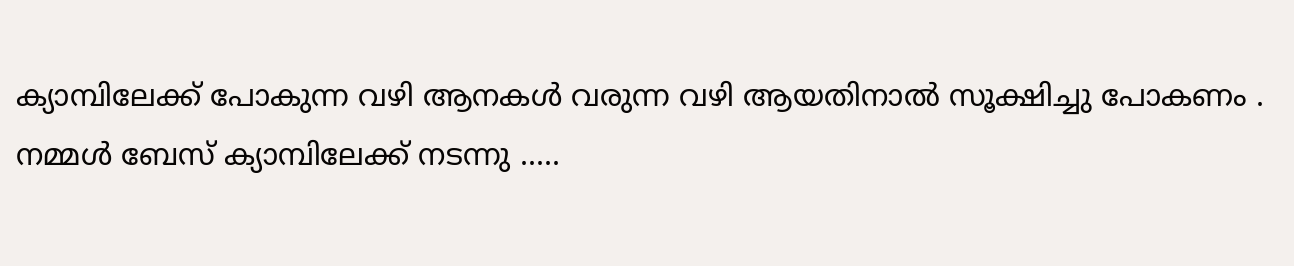ക്യാമ്പിലേക്ക് പോകുന്ന വഴി ആനകൾ വരുന്ന വഴി ആയതിനാൽ സൂക്ഷിച്ചു പോകണം .
നമ്മൾ ബേസ് ക്യാമ്പിലേക്ക് നടന്നു .....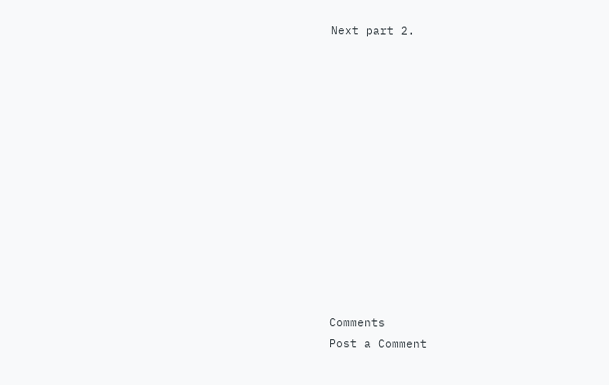Next part 2.













Comments
Post a Comment